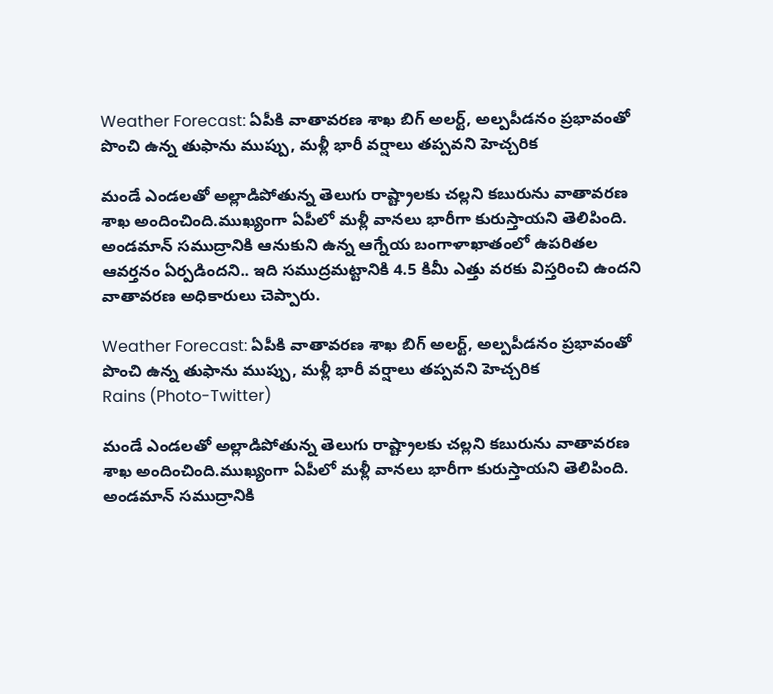Weather Forecast: ఏపీకి వాతావరణ శాఖ బిగ్ అలర్ట్, అల్పపీడనం ప్రభావంతో పొంచి ఉన్న తుఫాను ముప్పు, మళ్లీ భారీ వర్షాలు తప్పవని హెచ్చరిక

మండే ఎండలతో అల్లాడిపోతున్న తెలుగు రాష్ట్రాలకు చల్లని కబురును వాతావరణ శాఖ అందించింది.ముఖ్యంగా ఏపీలో మళ్లీ వానలు భారీగా కురుస్తాయని తెలిపింది. అండమాన్ సముద్రానికి ఆనుకుని ఉన్న ఆగ్నేయ బంగాళాఖాతంలో ఉపరితల ఆవర్తనం ఏర్పడిందని.. ఇది సముద్రమట్టానికి 4.5 కిమీ ఎత్తు వరకు విస్తరించి ఉందని వాతావరణ అధికారులు చెప్పారు.

Weather Forecast: ఏపీకి వాతావరణ శాఖ బిగ్ అలర్ట్, అల్పపీడనం ప్రభావంతో పొంచి ఉన్న తుఫాను ముప్పు, మళ్లీ భారీ వర్షాలు తప్పవని హెచ్చరిక
Rains (Photo-Twitter)

మండే ఎండలతో అల్లాడిపోతున్న తెలుగు రాష్ట్రాలకు చల్లని కబురును వాతావరణ శాఖ అందించింది.ముఖ్యంగా ఏపీలో మళ్లీ వానలు భారీగా కురుస్తాయని తెలిపింది. అండమాన్ సముద్రానికి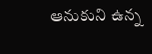ఆనుకుని ఉన్న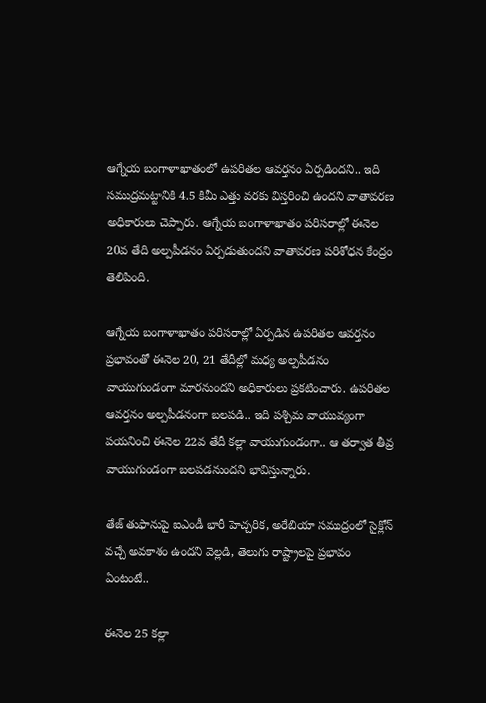ఆగ్నేయ బంగాళాఖాతంలో ఉపరితల ఆవర్తనం ఏర్పడిందని.. ఇది సముద్రమట్టానికి 4.5 కిమీ ఎత్తు వరకు విస్తరించి ఉందని వాతావరణ అధికారులు చెప్పారు. ఆగ్నేయ బంగాళాఖాతం పరిసరాల్లో ఈనెల 20వ తేది అల్పపీడనం ఏర్పడుతుందని వాతావరణ పరిశోధన కేంద్రం తెలిపింది.

ఆగ్నేయ బంగాళాఖాతం పరిసరాల్లో ఏర్పడిన ఉపరితల ఆవర్తనం ప్రభావంతో ఈనెల 20, 21 తేదీల్లో మధ్య అల్పపీడనం వాయుగుండంగా మారనుందని అధికారులు ప్రకటించారు. ఉపరితల ఆవర్తనం అల్పపీడనంగా బలపడి.. ఇది పశ్చిమ వాయువ్యంగా పయనించి ఈనెల 22వ తేదీ కల్లా వాయుగుండంగా.. ఆ తర్వాత తీవ్ర వాయుగుండంగా బలపడనుందని భావిస్తున్నారు.

తేజ్ తుఫానుపై ఐఎండీ భారీ హెచ్చరిక, అరేబియా సముద్రంలో సైక్లోన్ వచ్చే అవకాశం ఉందని వెల్లడి, తెలుగు రాష్ట్రాలపై ప్రభావం ఏంటంటే..

ఈనెల 25 కల్లా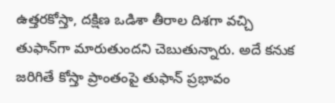ఉత్తరకోస్తా, దక్షిణ ఒడిశా తీరాల దిశగా వచ్చి తుఫాన్‌గా మారుతుందని చెబుతున్నారు. అదే కనుక జరిగితే కోస్తా ప్రాంతంపై తుఫాన్ ప్రభావం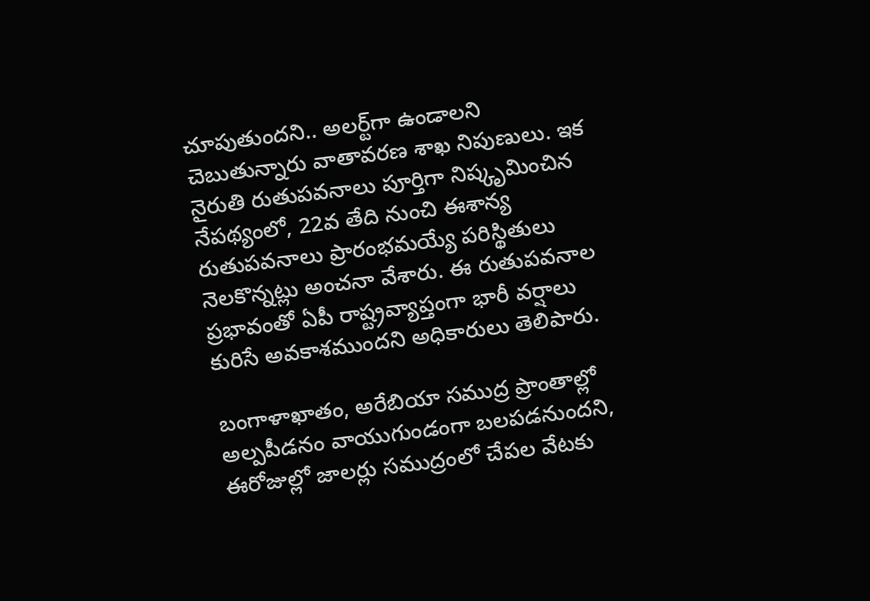చూపుతుందని.. అలర్ట్‌గా ఉండాలని చెబుతున్నారు వాతావరణ శాఖ నిపుణులు. ఇక నైరుతి రుతుపవనాలు పూర్తిగా నిష్కృమించిన నేపథ్యంలో, 22వ తేది నుంచి ఈశాన్య రుతుపవనాలు ప్రారంభమయ్యే పరిస్థితులు నెలకొన్నట్లు అంచనా వేశారు. ఈ రుతుపవనాల ప్రభావంతో ఏపీ రాష్ట్రవ్యాప్తంగా భారీ వర్షాలు కురిసే అవకాశముందని అధికారులు తెలిపారు.

బంగాళాఖాతం, అరేబియా సముద్ర ప్రాంతాల్లో అల్పపీడనం వాయుగుండంగా బలపడనుందని, ఈరోజుల్లో జాలర్లు సముద్రంలో చేపల వేటకు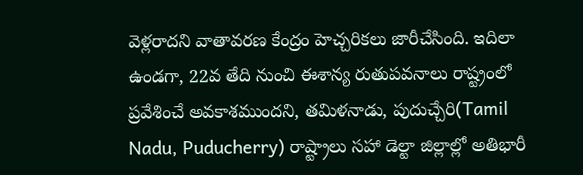వెళ్లరాదని వాతావరణ కేంద్రం హెచ్చరికలు జారీచేసింది. ఇదిలా ఉండగా, 22వ తేది నుంచి ఈశాన్య రుతుపవనాలు రాష్ట్రంలో ప్రవేశించే అవకాశముందని, తమిళనాడు, పుదుచ్చేరి(Tamil Nadu, Puducherry) రాష్ట్రాలు సహా డెల్టా జిల్లాల్లో అతిభారీ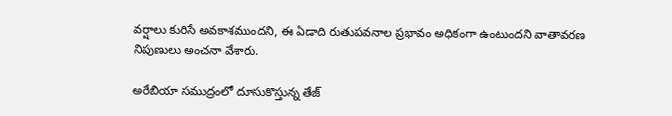వర్షాలు కురిసే అవకాశముందని, ఈ ఏడాది రుతుపవనాల ప్రభావం అధికంగా ఉంటుందని వాతావరణ నిపుణులు అంచనా వేశారు.

అరేబియా సముద్రంలో దూసుకొస్తున్న తేజ్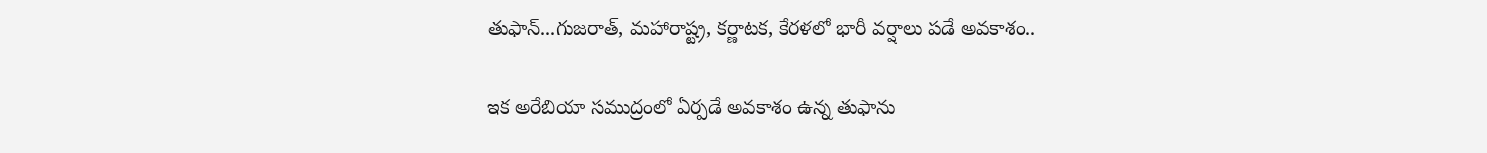తుఫాన్...గుజరాత్, మహారాష్ట్ర, కర్ణాటక, కేరళలో భారీ వర్షాలు పడే అవకాశం..

ఇక అరేబియా సముద్రంలో ఏర్పడే అవకాశం ఉన్న తుఫాను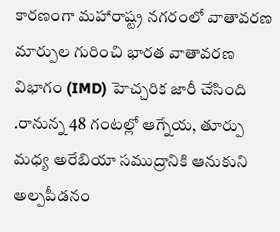కారణంగా మహారాష్ట్ర నగరంలో వాతావరణ మార్పుల గురించి భారత వాతావరణ విభాగం (IMD) హెచ్చరిక జారీ చేసింది .రానున్న 48 గంటల్లో ఆగ్నేయ, తూర్పు మధ్య అరేబియా సముద్రానికి ఆనుకుని అల్పపీడనం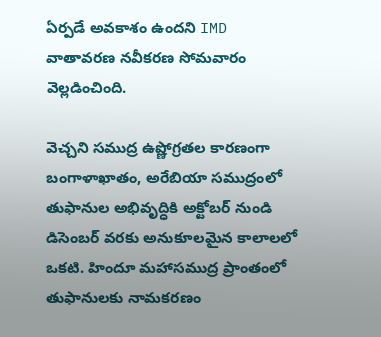ఏర్పడే అవకాశం ఉందని IMD వాతావరణ నవీకరణ సోమవారం వెల్లడించింది.

వెచ్చని సముద్ర ఉష్ణోగ్రతల కారణంగా బంగాళాఖాతం, అరేబియా సముద్రంలో తుఫానుల అభివృద్ధికి అక్టోబర్ నుండి డిసెంబర్ వరకు అనుకూలమైన కాలాలలో ఒకటి. హిందూ మహాసముద్ర ప్రాంతంలో తుఫానులకు నామకరణం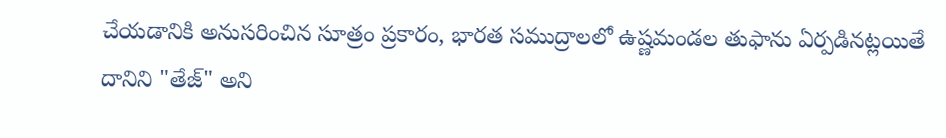చేయడానికి అనుసరించిన సూత్రం ప్రకారం, భారత సముద్రాలలో ఉష్ణమండల తుఫాను ఏర్పడినట్లయితే దానిని "తేజ్" అని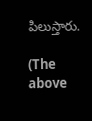పిలుస్తారు.

(The above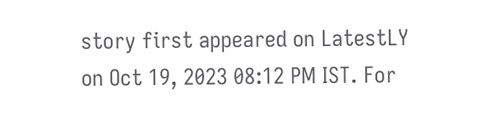story first appeared on LatestLY on Oct 19, 2023 08:12 PM IST. For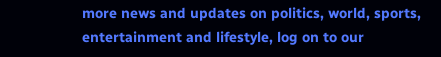more news and updates on politics, world, sports, entertainment and lifestyle, log on to our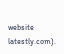website latestly.com).